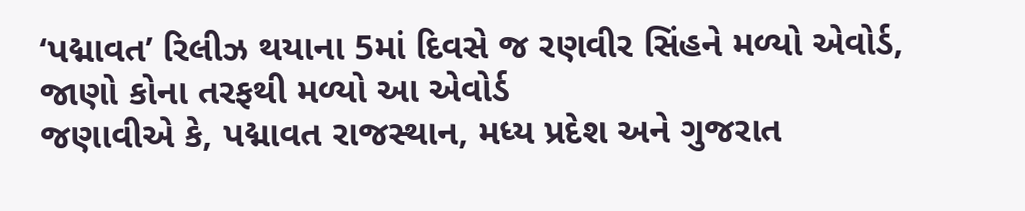‘પદ્માવત’ રિલીઝ થયાના 5માં દિવસે જ રણવીર સિંહને મળ્યો એવોર્ડ, જાણો કોના તરફથી મળ્યો આ એવોર્ડ
જણાવીએ કે, પદ્માવત રાજસ્થાન, મધ્ય પ્રદેશ અને ગુજરાત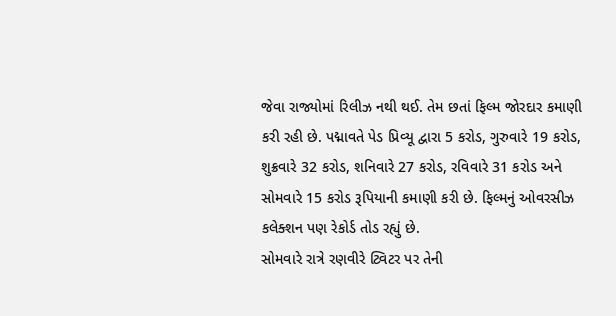જેવા રાજ્યોમાં રિલીઝ નથી થઈ. તેમ છતાં ફિલ્મ જોરદાર કમાણી કરી રહી છે. પદ્માવતે પેડ પ્રિવ્યૂ દ્વારા 5 કરોડ, ગુરુવારે 19 કરોડ, શુક્રવારે 32 કરોડ, શનિવારે 27 કરોડ, રવિવારે 31 કરોડ અને સોમવારે 15 કરોડ રૂપિયાની કમાણી કરી છે. ફિલ્મનું ઓવરસીઝ કલેક્શન પણ રેકોર્ડ તોડ રહ્યું છે.
સોમવારે રાત્રે રણવીરે ટ્વિટર પર તેની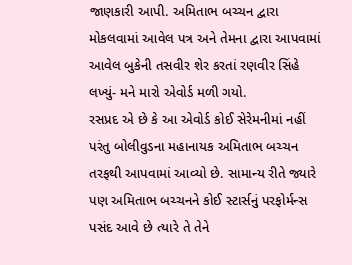જાણકારી આપી. અમિતાભ બચ્ચન દ્વારા મોકલવામાં આવેલ પત્ર અને તેમના દ્વારા આપવામાં આવેલ બુકેની તસવીર શેર કરતાં રણવીર સિંહે લખ્યું- મને મારો એવોર્ડ મળી ગયો.
રસપ્રદ એ છે કે આ એવોર્ડ કોઈ સેરેમનીમાં નહીં પરંતુ બોલીવુડના મહાનાયક અમિતાભ બચ્ચન તરફથી આપવામાં આવ્યો છે. સામાન્ય રીતે જ્યારે પણ અમિતાભ બચ્ચનને કોઈ સ્ટાર્સનું પરફોર્મન્સ પસંદ આવે છે ત્યારે તે તેને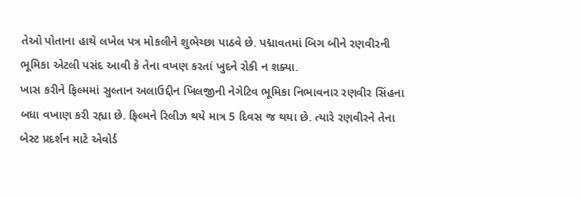તેઓ પોતાના હાથે લખેલ પત્ર મોકલીને શુભેચ્છા પાઠવે છે. પદ્માવતમાં બિગ બીને રણવીરની ભૂમિકા એટલી પસંદ આવી કે તેના વખણ કરતાં ખુદને રોકી ન શક્યા.
ખાસ કરીને ફિલ્મમાં સુલ્તાન અલાઉદ્દીન ખિલજીની નેગેટિવ ભૂમિકા નિભાવનાર રણવીર સિંહના બધા વખાણ કરી રહ્યા છે. ફિલ્મને રિલીઝ થયે માત્ર 5 દિવસ જ થયા છે. ત્યારે રણવીરને તેના બેસ્ટ પ્રદર્શન માટે એવોર્ડ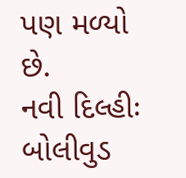પણ મળ્યો છે.
નવી દિલ્હીઃ બોલીવુડ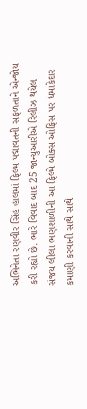અભિનેતા રણવીર સિંહ હાલમાં ફિલ્મ પદ્માવતની સફળતાને એન્જોય કરી રહ્યો છે. ભારે વિવાદ બાદ 25 જાન્યુઆરીએ રિલીઝ થયેલ સંજય લીલા ભણશાળીની આ ફિલ્મે બોક્સ ઓફિસ પર ધમાકેદાર કમાણી કરવાની સાથે સાથે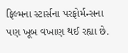ફિલ્મના સ્ટાર્સના પરફોર્મન્સના પણ ખૂબ વખાણ થઈ રહ્યા છે.